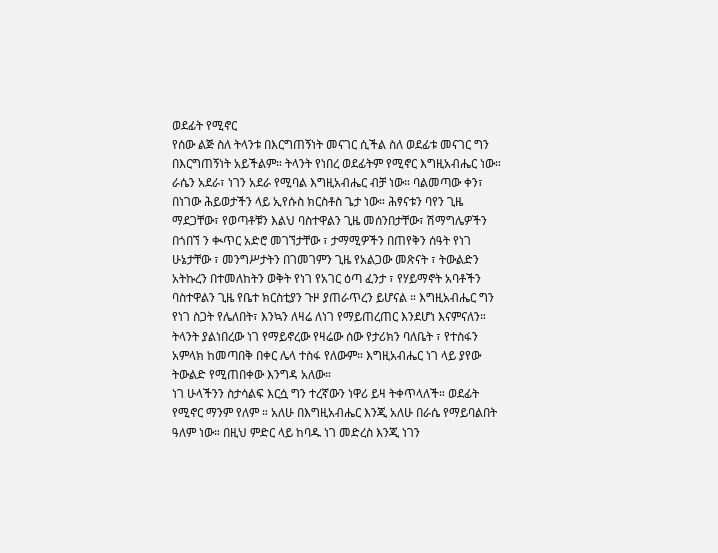ወደፊት የሚኖር
የሰው ልጅ ስለ ትላንቱ በእርግጠኝነት መናገር ሲችል ስለ ወደፊቱ መናገር ግን በእርግጠኝነት አይችልም። ትላንት የነበረ ወደፊትም የሚኖር እግዚአብሔር ነው። ራሴን አደራ፣ ነገን አደራ የሚባል እግዚአብሔር ብቻ ነው። ባልመጣው ቀን፣ በነገው ሕይወታችን ላይ ኢየሱስ ክርስቶስ ጌታ ነው። ሕፃናቱን ባየን ጊዜ ማደጋቸው፣ የወጣቶቹን እልህ ባስተዋልን ጊዜ መሰንበታቸው፣ ሽማግሌዎችን በጎበኘ ን ቊጥር አድሮ መገኘታቸው ፣ ታማሚዎችን በጠየቅን ሰዓት የነገ ሁኔታቸው ፣ መንግሥታትን በገመገምን ጊዜ የአልጋው መጽናት ፣ ትውልድን አትኩረን በተመለከትን ወቅት የነገ የአገር ዕጣ ፈንታ ፣ የሃይማኖት አባቶችን ባስተዋልን ጊዜ የቤተ ክርስቲያን ጉዞ ያጠራጥረን ይሆናል ። እግዚአብሔር ግን የነገ ስጋት የሌለበት፣ እንኳን ለዛሬ ለነገ የማይጠረጠር እንደሆነ እናምናለን። ትላንት ያልነበረው ነገ የማይኖረው የዛሬው ሰው የታሪክን ባለቤት ፣ የተስፋን አምላክ ከመጣበቅ በቀር ሌላ ተስፋ የለውም። እግዚአብሔር ነገ ላይ ያየው ትውልድ የሚጠበቀው እንግዳ አለው።
ነገ ሁላችንን ስታሳልፍ እርሷ ግን ተረኛውን ነዋሪ ይዛ ትቀጥላለች። ወደፊት የሚኖር ማንም የለም ። አለሁ በእግዚአብሔር እንጂ አለሁ በራሴ የማይባልበት ዓለም ነው። በዚህ ምድር ላይ ከባዱ ነገ መድረስ እንጂ ነገን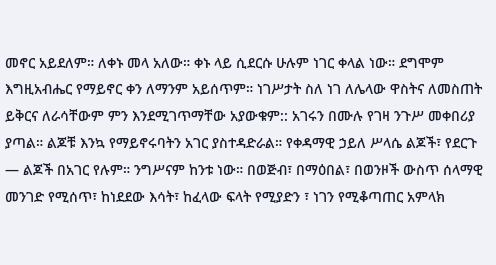መኖር አይደለም። ለቀኑ መላ አለው። ቀኑ ላይ ሲደርሱ ሁሉም ነገር ቀላል ነው። ደግሞም እግዚአብሔር የማይኖር ቀን ለማንም አይሰጥም። ነገሥታት ስለ ነገ ለሌላው ዋስትና ለመስጠት ይቅርና ለራሳቸውም ምን እንደሚገጥማቸው አያውቁም:: አገሩን በሙሉ የገዛ ንጉሥ መቀበሪያ ያጣል። ልጆቹ እንኳ የማይኖሩባትን አገር ያስተዳድራል። የቀዳማዊ ኃይለ ሥላሴ ልጆች፣ የደርጉ — ልጆች በአገር የሉም። ንግሥናም ከንቱ ነው። በወጅብ፣ በማዕበል፣ በወንዞች ውስጥ ሰላማዊ መንገድ የሚሰጥ፣ ከነደደው እሳት፣ ከፈላው ፍላት የሚያድን ፣ ነገን የሚቆጣጠር አምላክ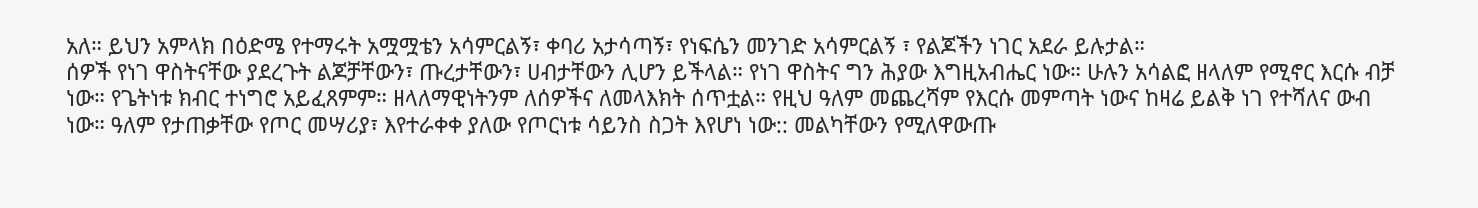አለ። ይህን አምላክ በዕድሜ የተማሩት አሟሟቴን አሳምርልኝ፣ ቀባሪ አታሳጣኝ፣ የነፍሴን መንገድ አሳምርልኝ ፣ የልጆችን ነገር አደራ ይሉታል።
ሰዎች የነገ ዋስትናቸው ያደረጉት ልጆቻቸውን፣ ጡረታቸውን፣ ሀብታቸውን ሊሆን ይችላል። የነገ ዋስትና ግን ሕያው እግዚአብሔር ነው። ሁሉን አሳልፎ ዘላለም የሚኖር እርሱ ብቻ ነው። የጌትነቱ ክብር ተነግሮ አይፈጸምም። ዘላለማዊነትንም ለሰዎችና ለመላእክት ሰጥቷል። የዚህ ዓለም መጨረሻም የእርሱ መምጣት ነውና ከዛሬ ይልቅ ነገ የተሻለና ውብ ነው። ዓለም የታጠቃቸው የጦር መሣሪያ፣ እየተራቀቀ ያለው የጦርነቱ ሳይንስ ስጋት እየሆነ ነው:: መልካቸውን የሚለዋውጡ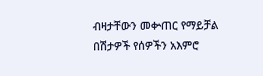ብዛታቸውን መቍጠር የማይቻል በሽታዎች የሰዎችን አእምሮ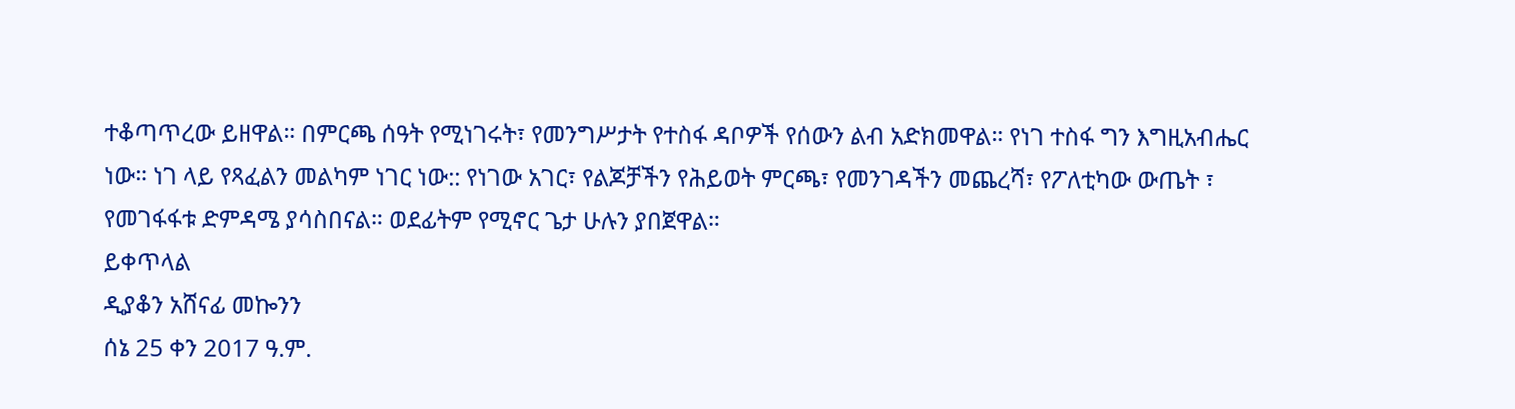ተቆጣጥረው ይዘዋል። በምርጫ ሰዓት የሚነገሩት፣ የመንግሥታት የተስፋ ዳቦዎች የሰውን ልብ አድክመዋል። የነገ ተስፋ ግን እግዚአብሔር ነው። ነገ ላይ የጻፈልን መልካም ነገር ነው:: የነገው አገር፣ የልጆቻችን የሕይወት ምርጫ፣ የመንገዳችን መጨረሻ፣ የፖለቲካው ውጤት ፣ የመገፋፋቱ ድምዳሜ ያሳስበናል። ወደፊትም የሚኖር ጌታ ሁሉን ያበጀዋል።
ይቀጥላል
ዲያቆን አሸናፊ መኰንን
ሰኔ 25 ቀን 2017 ዓ.ም.